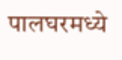पालघरमध्ये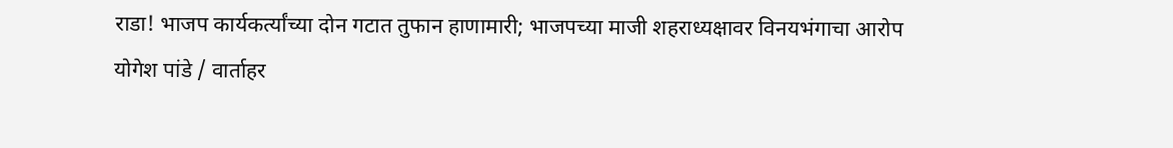राडा! भाजप कार्यकर्त्यांच्या दोन गटात तुफान हाणामारी; भाजपच्या माजी शहराध्यक्षावर विनयभंगाचा आरोप
योगेश पांडे / वार्ताहर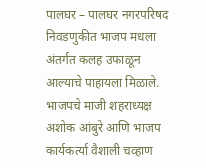पालघर – पालघर नगरपरिषद निवडणुकीत भाजप मधला अंतर्गत कलह उफाळून आल्याचे पाहायला मिळाले. भाजपचे माजी शहराध्यक्ष अशोक आंबुरे आणि भाजप कार्यकर्त्या वैशाली चव्हाण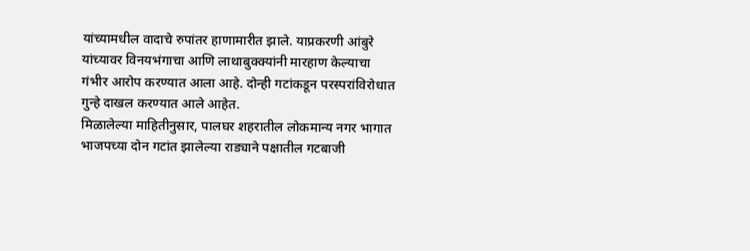यांच्यामधील वादाचे रुपांतर हाणामारीत झाले. याप्रकरणी आंबुरे यांच्यावर विनयभंगाचा आणि लाथाबुक्क्यांनी मारहाण केल्याचा गंभीर आरोप करण्यात आला आहे. दोन्ही गटांकडून परस्परांविरोधात गुन्हे दाखल करण्यात आले आहेत.
मिळालेल्या माहितीनुसार, पालघर शहरातील लोकमान्य नगर भागात भाजपच्या दोन गटांत झालेल्या राड्याने पक्षातील गटबाजी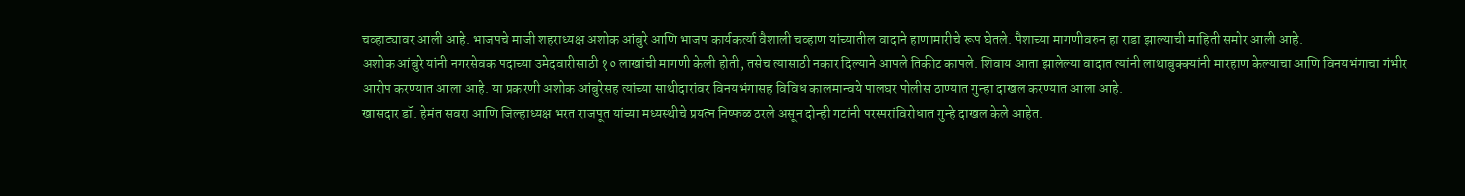चव्हाट्यावर आली आहे. भाजपचे माजी शहराध्यक्ष अशोक आंबुरे आणि भाजप कार्यकर्त्या वैशाली चव्हाण यांच्यातील वादाने हाणामारीचे रूप घेतले. पैशाच्या मागणीवरुन हा राडा झाल्याची माहिती समोर आली आहे.
अशोक आंबुरे यांनी नगरसेवक पदाच्या उमेदवारीसाठी १० लाखांची मागणी केली होती, तसेच त्यासाठी नकार दिल्याने आपले तिकीट कापले. शिवाय आता झालेल्या वादात त्यांनी लाथाबुक्क्यांनी मारहाण केल्याचा आणि विनयभंगाचा गंभीर आरोप करण्यात आला आहे. या प्रकरणी अशोक आंबुरेसह त्यांच्या साथीदारांवर विनयभंगासह विविध कालमान्वये पालघर पोलीस ठाण्यात गुन्हा दाखल करण्यात आला आहे.
खासदार डॉ. हेमंत सवरा आणि जिल्हाध्यक्ष भरत राजपूत यांच्या मध्यस्थीचे प्रयत्न निष्फळ ठरले असून दोन्ही गटांनी परस्परांविरोधात गुन्हे दाखल केले आहेत.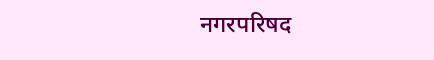नगरपरिषद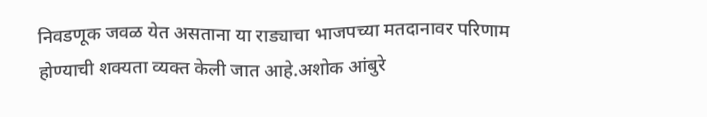निवडणूक जवळ येत असताना या राड्याचा भाजपच्या मतदानावर परिणाम होण्याची शक्यता व्यक्त केली जात आहे.अशोक आंबुरे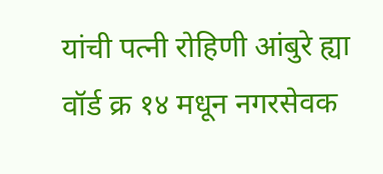यांची पत्नी रोहिणी आंबुरे ह्या वॉर्ड क्र १४ मधून नगरसेवक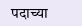पदाच्या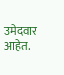उमेदवार आहेत.